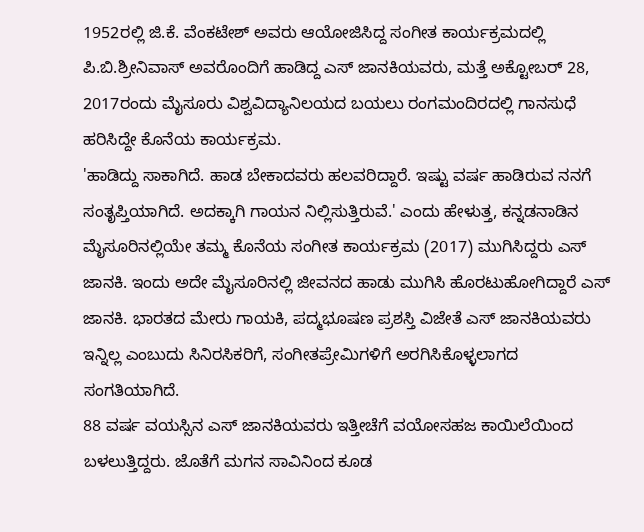1952ರಲ್ಲಿ ಜಿ.ಕೆ. ವೆಂಕಟೇಶ್ ಅವರು ಆಯೋಜಿಸಿದ್ದ ಸಂಗೀತ ಕಾರ್ಯಕ್ರಮದಲ್ಲಿ ಪಿ.ಬಿ.ಶ್ರೀನಿವಾಸ್ ಅವರೊಂದಿಗೆ ಹಾಡಿದ್ದ ಎಸ್ ಜಾನಕಿಯವರು, ಮತ್ತೆ ಅಕ್ಟೋಬರ್ 28, 2017ರಂದು ಮೈಸೂರು ವಿಶ್ವವಿದ್ಯಾನಿಲಯದ ಬಯಲು ರಂಗಮಂದಿರದಲ್ಲಿ ಗಾನಸುಧೆ ಹರಿಸಿದ್ದೇ ಕೊನೆಯ ಕಾರ್ಯಕ್ರಮ.
'ಹಾಡಿದ್ದು ಸಾಕಾಗಿದೆ. ಹಾಡ ಬೇಕಾದವರು ಹಲವರಿದ್ದಾರೆ. ಇಷ್ಟು ವರ್ಷ ಹಾಡಿರುವ ನನಗೆ ಸಂತೃಪ್ತಿಯಾಗಿದೆ. ಅದಕ್ಕಾಗಿ ಗಾಯನ ನಿಲ್ಲಿಸುತ್ತಿರುವೆ.' ಎಂದು ಹೇಳುತ್ತ, ಕನ್ನಡನಾಡಿನ ಮೈಸೂರಿನಲ್ಲಿಯೇ ತಮ್ಮ ಕೊನೆಯ ಸಂಗೀತ ಕಾರ್ಯಕ್ರಮ (2017) ಮುಗಿಸಿದ್ದರು ಎಸ್ ಜಾನಕಿ. ಇಂದು ಅದೇ ಮೈಸೂರಿನಲ್ಲಿ ಜೀವನದ ಹಾಡು ಮುಗಿಸಿ ಹೊರಟುಹೋಗಿದ್ದಾರೆ ಎಸ್ ಜಾನಕಿ. ಭಾರತದ ಮೇರು ಗಾಯಕಿ, ಪದ್ಮಭೂಷಣ ಪ್ರಶಸ್ತಿ ವಿಜೇತೆ ಎಸ್ ಜಾನಕಿಯವರು ಇನ್ನಿಲ್ಲ ಎಂಬುದು ಸಿನಿರಸಿಕರಿಗೆ, ಸಂಗೀತಪ್ರೇಮಿಗಳಿಗೆ ಅರಗಿಸಿಕೊಳ್ಳಲಾಗದ ಸಂಗತಿಯಾಗಿದೆ.
88 ವರ್ಷ ವಯಸ್ಸಿನ ಎಸ್ ಜಾನಕಿಯವರು ಇತ್ತೀಚೆಗೆ ವಯೋಸಹಜ ಕಾಯಿಲೆಯಿಂದ ಬಳಲುತ್ತಿದ್ದರು. ಜೊತೆಗೆ ಮಗನ ಸಾವಿನಿಂದ ಕೂಡ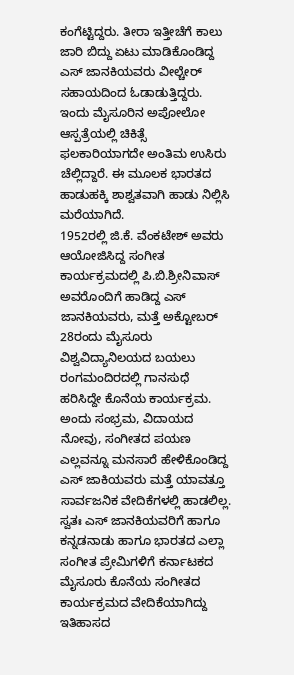ಕಂಗೆಟ್ಟಿದ್ದರು. ತೀರಾ ಇತ್ತೀಚೆಗೆ ಕಾಲು ಜಾರಿ ಬಿದ್ದು ಏಟು ಮಾಡಿಕೊಂಡಿದ್ದ ಎಸ್ ಜಾನಕಿಯವರು ವೀಲ್ಚೇರ್ ಸಹಾಯದಿಂದ ಓಡಾಡುತ್ತಿದ್ದರು. ಇಂದು ಮೈಸೂರಿನ ಅಪೋಲೋ ಆಸ್ಪತ್ರೆಯಲ್ಲಿ ಚಿಕಿತ್ಸೆ ಫಲಕಾರಿಯಾಗದೇ ಅಂತಿಮ ಉಸಿರು ಚೆಲ್ಲಿದ್ದಾರೆ. ಈ ಮೂಲಕ ಭಾರತದ ಹಾಡುಹಕ್ಕಿ ಶಾಶ್ವತವಾಗಿ ಹಾಡು ನಿಲ್ಲಿಸಿ ಮರೆಯಾಗಿದೆ.
1952ರಲ್ಲಿ ಜಿ.ಕೆ. ವೆಂಕಟೇಶ್ ಅವರು ಆಯೋಜಿಸಿದ್ದ ಸಂಗೀತ ಕಾರ್ಯಕ್ರಮದಲ್ಲಿ ಪಿ.ಬಿ.ಶ್ರೀನಿವಾಸ್ ಅವರೊಂದಿಗೆ ಹಾಡಿದ್ದ ಎಸ್ ಜಾನಕಿಯವರು, ಮತ್ತೆ ಅಕ್ಟೋಬರ್ 28ರಂದು ಮೈಸೂರು ವಿಶ್ವವಿದ್ಯಾನಿಲಯದ ಬಯಲು ರಂಗಮಂದಿರದಲ್ಲಿ ಗಾನಸುಧೆ ಹರಿಸಿದ್ದೇ ಕೊನೆಯ ಕಾರ್ಯಕ್ರಮ. ಅಂದು ಸಂಭ್ರಮ, ವಿದಾಯದ ನೋವು, ಸಂಗೀತದ ಪಯಣ ಎಲ್ಲವನ್ನೂ ಮನಸಾರೆ ಹೇಳಿಕೊಂಡಿದ್ದ ಎಸ್ ಜಾಕಿಯವರು ಮತ್ತೆ ಯಾವತ್ತೂ ಸಾರ್ವಜನಿಕ ವೇದಿಕೆಗಳಲ್ಲಿ ಹಾಡಲಿಲ್ಲ. ಸ್ವತಃ ಎಸ್ ಜಾನಕಿಯವರಿಗೆ ಹಾಗೂ ಕನ್ನಡನಾಡು ಹಾಗೂ ಭಾರತದ ಎಲ್ಲಾ ಸಂಗೀತ ಪ್ರೇಮಿಗಳಿಗೆ ಕರ್ನಾಟಕದ ಮೈಸೂರು ಕೊನೆಯ ಸಂಗೀತದ ಕಾರ್ಯಕ್ರಮದ ವೇದಿಕೆಯಾಗಿದ್ದು ಇತಿಹಾಸದ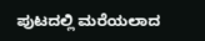ಪುಟದಲ್ಲಿ ಮರೆಯಲಾದ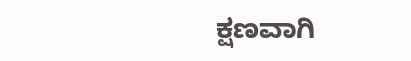ಕ್ಷಣವಾಗಿ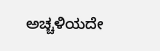ಅಚ್ಚಳಿಯದೇ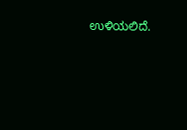ಉಳಿಯಲಿದೆ.